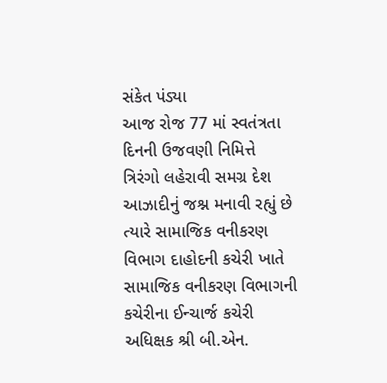સંકેત પંડ્યા
આજ રોજ 77 માં સ્વતંત્રતા દિનની ઉજવણી નિમિત્તે ત્રિરંગો લહેરાવી સમગ્ર દેશ આઝાદીનું જશ્ન મનાવી રહ્યું છે ત્યારે સામાજિક વનીકરણ વિભાગ દાહોદની કચેરી ખાતે સામાજિક વનીકરણ વિભાગની કચેરીના ઈન્ચાર્જ કચેરી અધિક્ષક શ્રી બી.એન.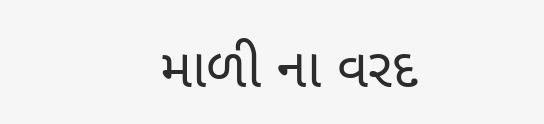માળી ના વરદ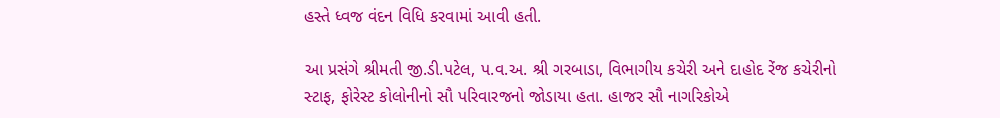હસ્તે ધ્વજ વંદન વિધિ કરવામાં આવી હતી.

આ પ્રસંગે શ્રીમતી જી.ડી.પટેલ, પ.વ.અ. શ્રી ગરબાડા, વિભાગીય કચેરી અને દાહોદ રેંજ કચેરીનો સ્ટાફ, ફોરેસ્ટ કોલોનીનો સૌ પરિવારજનો જોડાયા હતા. હાજર સૌ નાગરિકોએ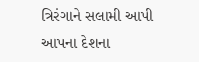ત્રિરંગાને સલામી આપી આપના દેશના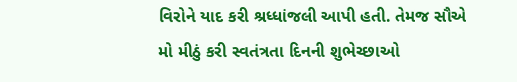વિરોને યાદ કરી શ્રધ્ધાંજલી આપી હતી. તેમજ સૌએ મો મીઠું કરી સ્વતંત્રતા દિનની શુભેચ્છાઓ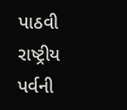પાઠવી રાષ્ટ્રીય પર્વની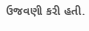ઉજવણી કરી હતી.